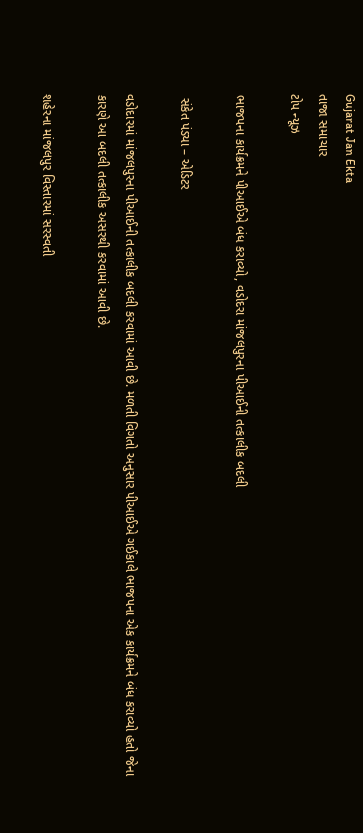Gujarat Jan Ekta
તાજા સમાચાર
ટોપ ન્યૂઝ

ભાજપના કાર્યક્રમને પીઆઈએ બંધ કરાવ્યો, વડોદરા માંજલપુરના પીઆઈની તત્કાલીક બદલી

 સંકેત પંડ્યા – એડિટર

વડોદારમાં માંજલપુરના પીઆઈની તત્કાલીક બદલી કરવામાં આવી છે. મળતી વિગતો અનુસાર પીઆઈએ ગઈકાલે ભાજપના એક કાર્યક્રમને બંધ કરાવ્યો હતો જેના કારણે આ બદલી તત્કાલીક અસરથી કરવામાં આવી છે.

શહેરના માંજલપુર વિસ્તારમાં સરસ્વતી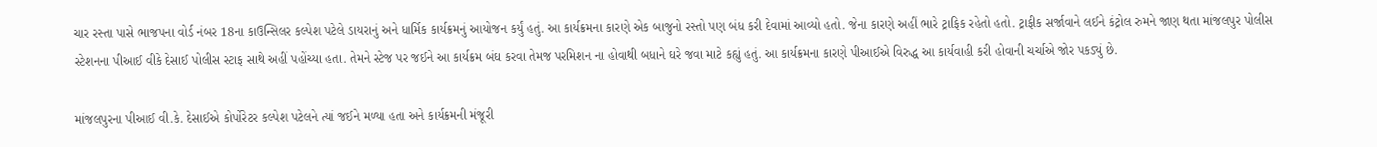ચાર રસ્તા પાસે ભાજપના વોર્ડ નંબર 18ના કાઉન્સિલર કલ્પેશ પટેલે ડાયરાનું અને ધાર્મિક કાર્યક્રમનું આયોજન કર્યું હતું. આ કાર્યક્રમના કારણે એક બાજુનો રસ્તો પણ બંધ કરી દેવામાં આવ્યો હતો. જેના કારણે અહીં ભારે ટ્રાફિક રહેતો હતો. ટ્રાફીક સર્જાવાને લઈને કંટ્રોલ રુમને જાણ થતા માંજલપુર પોલીસ સ્ટેશનના પીઆઈ વીકે દેસાઈ પોલીસ સ્ટાફ સાથે અહીં પહોંચ્યા હતા. તેમને સ્ટેજ પર જઈને આ કાર્યક્રમ બંઘ કરવા તેમજ પરમિશન ના હોવાથી બધાને ઘરે જવા માટે કહ્યું હતું. આ કાર્યક્રમના કારણે પીઆઈએ વિરુદ્ધ આ કાર્યવાહી કરી હોવાની ચર્ચાએ જોર પકડ્યું છે.

માંજલપુરના પીઆઈ વી.કે. દેસાઈએ કોર્પોરેટર કલ્પેશ પટેલને ત્યાં જઈને મળ્યા હતા અને કાર્યક્રમની મંજૂરી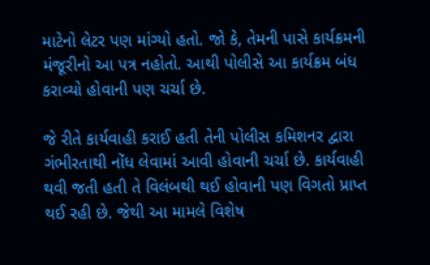માટેનો લેટર પણ માંગ્યો હતો. જો કે, તેમની પાસે કાર્યક્રમની મંજૂરીનો આ પત્ર નહોતો. આથી પોલીસે આ કાર્યક્રમ બંધ કરાવ્યો હોવાની પણ ચર્ચા છે.

જે રીતે કાર્યવાહી કરાઈ હતી તેની પોલીસ કમિશનર દ્વારા ગંભીરતાથી નોંધ લેવામાં આવી હોવાની ચર્ચા છે. કાર્યવાહી થવી જતી હતી તે વિલંબથી થઈ હોવાની પણ વિગતો પ્રાપ્ત થઈ રહી છે. જેથી આ મામલે વિશેષ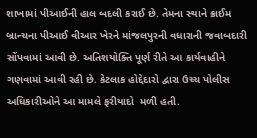શાખામાં પીઆઈની હાલ બદલી કરાઈ છે. તેમના સ્થાને ક્રાઈમ બ્રાન્ચના પીઆઈ વીઆર ખેરને માંજલપુરની વધારાની જવાબદારી સોંપવામાં આવી છે. અતિશયોક્તિ પૂર્ણ રીતે આ કાર્યવાહીને ગણવામાં આવી રહી છે. કેટલાક હોદ્દેદારો દ્વારા ઉચ્ચ પોલીસ અધિકારીઓને આ મામલે ફરીયાદો  મળી હતી.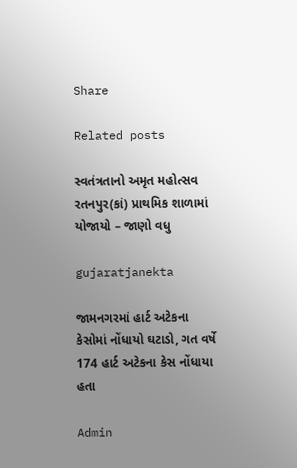Share

Related posts

સ્વતંત્રતાનો અમૃત મહોત્સવ રતનપુર(કાં) પ્રાથમિક શાળામાં યોજાયો – જાણો વધુ

gujaratjanekta

જામનગરમાં હાર્ટ અટેકના કેસોમાં નોંધાયો ઘટાડો, ગત વર્ષે 174 હાર્ટ અટેકના કેસ નોંધાયા હતા

Admin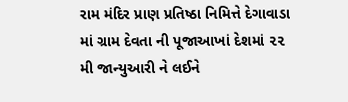રામ મંદિર પ્રાણ પ્રતિષ્ઠા નિમિત્તે દેગાવાડા માં ગ્રામ દેવતા ની પૂજાઆખાં દેશમાં ૨૨ મી જાન્યુઆરી ને લઈને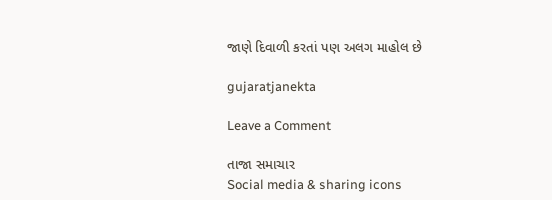જાણે દિવાળી કરતાં પણ અલગ માહોલ છે

gujaratjanekta

Leave a Comment

તાજા સમાચાર
Social media & sharing icons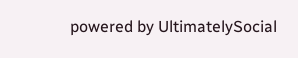powered by UltimatelySocial